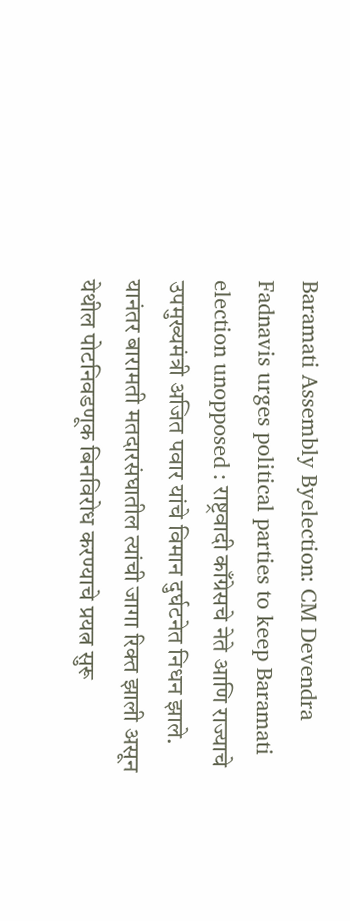Baramati Assembly Byelection: CM Devendra Fadnavis urges political parties to keep Baramati election unopposed : राष्ट्रवादी काँग्रेसचे नेते आणि राज्याचे उपमुख्यमंत्री अजित पवार यांचे विमान दुर्घटनेत निधन झाले. यानंतर बारामती मतदारसंघातील त्यांची जागा रिक्त झाली असून येथील पोटनिवडणूक बिनविरोध करण्याचे प्रयत्न सुरू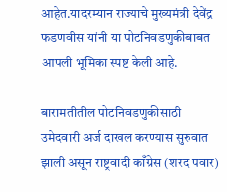आहेत.यादरम्यान राज्याचे मुख्यमंत्री देवेंद्र फडणवीस यांनी या पोटनिवडणुकीबाबत आपली भूमिका स्पष्ट केली आहे.

बारामतीतील पोटनिवडणुकीसाठी उमेदवारी अर्ज दाखल करण्यास सुरुवात झाली असून राष्ट्रवादी काँग्रेस (शरद पवार)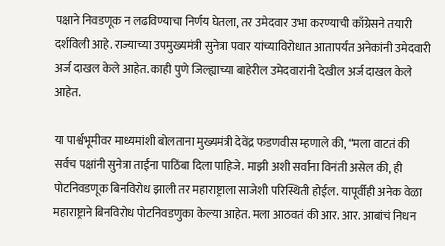पक्षाने निवडणूक न लढविण्याचा निर्णय घेतला, तर उमेदवार उभा करण्याची काँग्रेसने तयारी दर्शविली आहे. राज्याच्या उपमुख्यमंत्री सुनेत्रा पवार यांच्याविरोधात आतापर्यंत अनेकांनी उमेदवारी अर्ज दाखल केले आहेत. काही पुणे जिल्ह्याच्या बाहेरील उमेदवारांनी देखील अर्ज दाखल केले आहेत.

या पार्श्वभूमीवर माध्यमांशी बोलताना मुख्यमंत्री देवेंद्र फडणवीस म्हणाले की, “मला वाटतं की सर्वच पक्षांनी सुनेत्रा ताईंना पाठिंबा दिला पाहिजे. माझी अशी सर्वांना विनंती असेल की, ही पोटनिवडणूक बिनविरोध झाली तर महाराष्ट्राला साजेशी परिस्थिती होईल. यापूर्वीही अनेक वेळा महाराष्ट्राने बिनविरोध पोटनिवडणुका केल्या आहेत. मला आठवतं की आर. आर. आबांचं निधन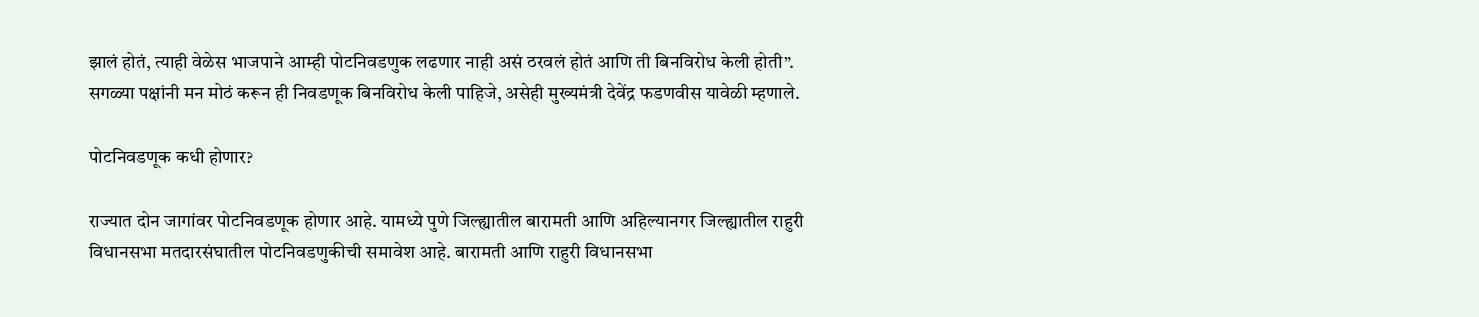झालं होतं, त्याही वेळेस भाजपाने आम्ही पोटनिवडणुक लढणार नाही असं ठरवलं होतं आणि ती बिनविरोध केली होती”. सगळ्या पक्षांनी मन मोठं करून ही निवडणूक बिनविरोध केली पाहिजे, असेही मुख्यमंत्री देवेंद्र फडणवीस यावेळी म्हणाले.

पोटनिवडणूक कधी होणार?

राज्यात दोन जागांवर पोटनिवडणूक होणार आहे. यामध्ये पुणे जिल्ह्यातील बारामती आणि अहिल्यानगर जिल्ह्यातील राहुरी विधानसभा मतदारसंघातील पोटनिवडणुकीची समावेश आहे. बारामती आणि राहुरी विधानसभा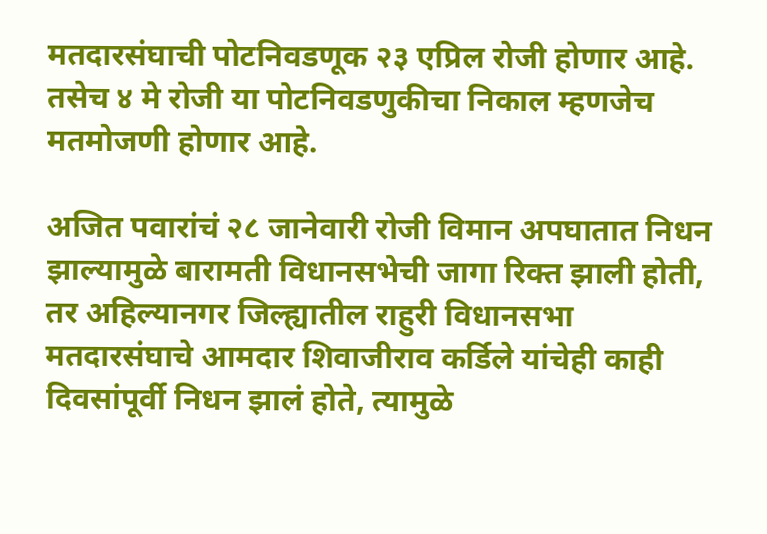मतदारसंघाची पोटनिवडणूक २३ एप्रिल रोजी होणार आहे. तसेच ४ मे रोजी या पोटनिवडणुकीचा निकाल म्हणजेच मतमोजणी होणार आहे.

अजित पवारांचं २८ जानेवारी रोजी विमान अपघातात निधन झाल्यामुळे बारामती विधानसभेची जागा रिक्त झाली होती, तर अहिल्यानगर जिल्ह्यातील राहुरी विधानसभा मतदारसंघाचे आमदार शिवाजीराव कर्डिले यांचेही काही दिवसांपूर्वी निधन झालं होते, त्यामुळे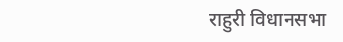राहुरी विधानसभा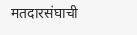मतदारसंघाची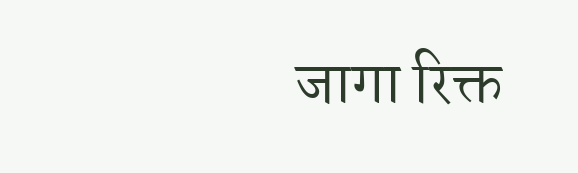जागा रिक्त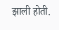झाली होती.